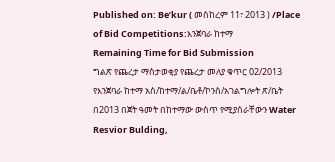Published on: Be’kur ( መስከረም 11፣ 2013 ) /Place of Bid Competitions:እንጀባራ ከተማ
Remaining Time for Bid Submission
ግልጽ የጨረታ ማስታወቂያ የጨረታ መለያ ቁጥር 02/2013
የእንጀባራ ከተማ አስ/ከተማ/ል/ቤቶ/ኮንስ/አገልግሎት ጽ/ቤት በ2013 በጀት ዓመት በከተማው ውስጥ የሚያሰራቸውን Water Resvior Bulding,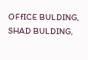OFfICE BULDING, SHAD BULDING,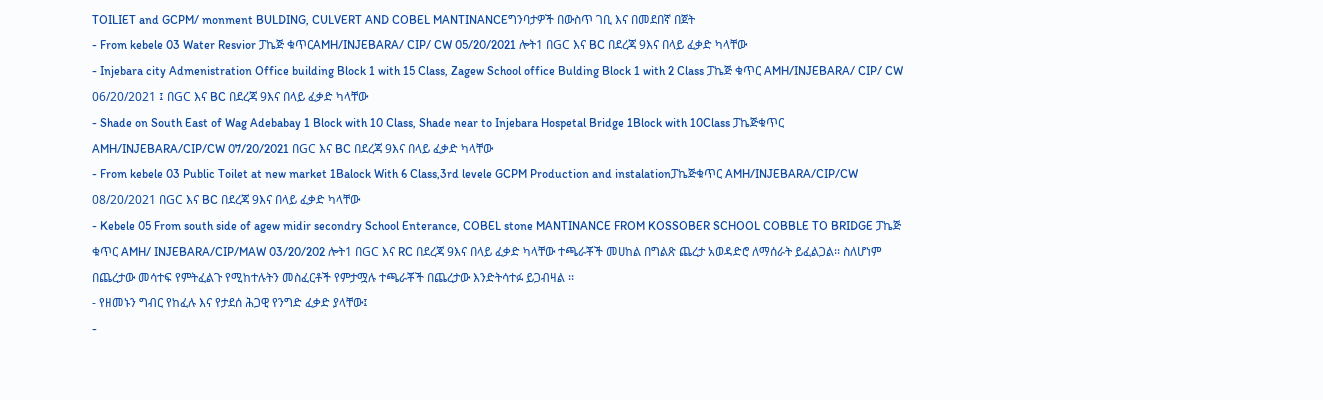TOILIET and GCPM/ monment BULDING, CULVERT AND COBEL MANTINANCEግንባታዎች በውስጥ ገቢ እና በመደበኛ በጀት
- From kebele 03 Water Resvior ፓኬጅ ቁጥርAMH/INJEBARA/ CIP/ CW 05/20/2021 ሎት1 በGC እና BC በደረጃ 9እና በላይ ፈቃድ ካላቸው
- Injebara city Admenistration Office building Block 1 with 15 Class, Zagew School office Bulding Block 1 with 2 Class ፓኬጅ ቁጥር AMH/INJEBARA/ CIP/ CW 06/20/2021 ፤ በGC እና BC በደረጃ 9እና በላይ ፈቃድ ካላቸው
- Shade on South East of Wag Adebabay 1 Block with 10 Class, Shade near to Injebara Hospetal Bridge 1Block with 10Class ፓኬጅቁጥር AMH/INJEBARA/CIP/CW 07/20/2021 በGC እና BC በደረጃ 9እና በላይ ፈቃድ ካላቸው
- From kebele 03 Public Toilet at new market 1Balock With 6 Class,3rd levele GCPM Production and instalationፓኬጅቁጥር AMH/INJEBARA/CIP/CW 08/20/2021 በGC እና BC በደረጃ 9እና በላይ ፈቃድ ካላቸው
- Kebele 05 From south side of agew midir secondry School Enterance, COBEL stone MANTINANCE FROM KOSSOBER SCHOOL COBBLE TO BRIDGE ፓኬጅ ቁጥር AMH/ INJEBARA/CIP/MAW 03/20/202 ሎት1 በGC እና RC በደረጃ 9እና በላይ ፈቃድ ካላቸው ተጫራቾች መሀከል በግልጽ ጨረታ አወዳድሮ ለማሰራት ይፈልጋል፡፡ ስለሆነም በጨረታው መሳተፍ የምትፈልጉ የሚከተሉትን መስፈርቶች የምታሟሉ ተጫራቾች በጨረታው እንድትሳተፉ ይጋብዛል ፡፡
- የዘመኑን ግብር የከፈሉ እና የታደሰ ሕጋዊ የንግድ ፈቃድ ያላቸው፤
-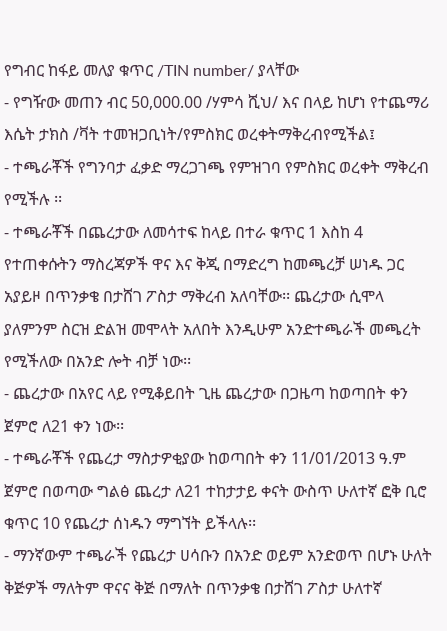የግብር ከፋይ መለያ ቁጥር /TIN number/ ያላቸው
- የግዥው መጠን ብር 50,000.00 /ሃምሳ ሺህ/ እና በላይ ከሆነ የተጨማሪ እሴት ታክስ /ቫት ተመዝጋቢነት/የምስክር ወረቀትማቅረብየሚችል፤
- ተጫራቾች የግንባታ ፈቃድ ማረጋገጫ የምዝገባ የምስክር ወረቀት ማቅረብ የሚችሉ ፡፡
- ተጫራቾች በጨረታው ለመሳተፍ ከላይ በተራ ቁጥር 1 እስከ 4 የተጠቀሱትን ማስረጃዎች ዋና እና ቅጂ በማድረግ ከመጫረቻ ሠነዱ ጋር አያይዞ በጥንቃቄ በታሸገ ፖስታ ማቅረብ አለባቸው፡፡ ጨረታው ሲሞላ ያለምንም ስርዝ ድልዝ መሞላት አለበት እንዲሁም አንድተጫራች መጫረት የሚችለው በአንድ ሎት ብቻ ነው፡፡
- ጨረታው በአየር ላይ የሚቆይበት ጊዜ ጨረታው በጋዜጣ ከወጣበት ቀን ጀምሮ ለ21 ቀን ነው፡፡
- ተጫራቾች የጨረታ ማስታዎቂያው ከወጣበት ቀን 11/01/2013 ዓ.ም ጀምሮ በወጣው ግልፅ ጨረታ ለ21 ተከታታይ ቀናት ውስጥ ሁለተኛ ፎቅ ቢሮ ቁጥር 10 የጨረታ ሰነዱን ማግኘት ይችላሉ፡፡
- ማንኛውም ተጫራች የጨረታ ሀሳቡን በአንድ ወይም አንድወጥ በሆኑ ሁለት ቅጅዎች ማለትም ዋናና ቅጅ በማለት በጥንቃቄ በታሸገ ፖስታ ሁለተኛ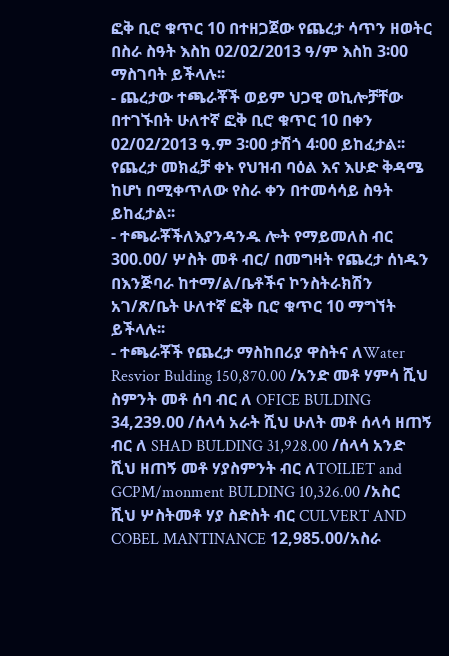ፎቅ ቢሮ ቁጥር 10 በተዘጋጀው የጨረታ ሳጥን ዘወትር በስራ ስዓት እስከ 02/02/2013 ዓ/ም እስከ 3፡00 ማስገባት ይችላሉ፡፡
- ጨረታው ተጫራቾች ወይም ህጋዊ ወኪሎቻቸው በተገኙበት ሁለተኛ ፎቅ ቢሮ ቁጥር 10 በቀን 02/02/2013 ዓ.ም 3፡00 ታሽጎ 4፡00 ይከፈታል፡፡ የጨረታ መክፈቻ ቀኑ የህዝብ ባዕል እና እሁድ ቅዳሜ ከሆነ በሚቀጥለው የስራ ቀን በተመሳሳይ ስዓት ይከፈታል፡፡
- ተጫራቾችለእያንዳንዱ ሎት የማይመለስ ብር 300.00/ ሦስት መቶ ብር/ በመግዛት የጨረታ ሰነዱን በእንጅባራ ከተማ/ል/ቤቶችና ኮንስትራክሽን አገ/ጽ/ቤት ሁለተኛ ፎቅ ቢሮ ቁጥር 10 ማግኘት ይችላሉ፡፡
- ተጫራቾች የጨረታ ማስከበሪያ ዋስትና ለWater Resvior Bulding 150,870.00 /አንድ መቶ ሃምሳ ሺህ ስምንት መቶ ሰባ ብር ለ OFICE BULDING 34,239.00 /ሰላሳ አራት ሺህ ሁለት መቶ ሰላሳ ዘጠኝ ብር ለ SHAD BULDING 31,928.00 /ሰላሳ አንድ ሺህ ዘጠኝ መቶ ሃያስምንት ብር ለTOILIET and GCPM/monment BULDING 10,326.00 /አስር ሺህ ሦስትመቶ ሃያ ስድስት ብር CULVERT AND COBEL MANTINANCE 12,985.00/አስራ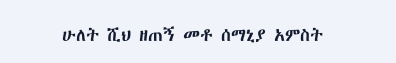ሁለት ሺህ ዘጠኝ መቶ ሰማኒያ አምስት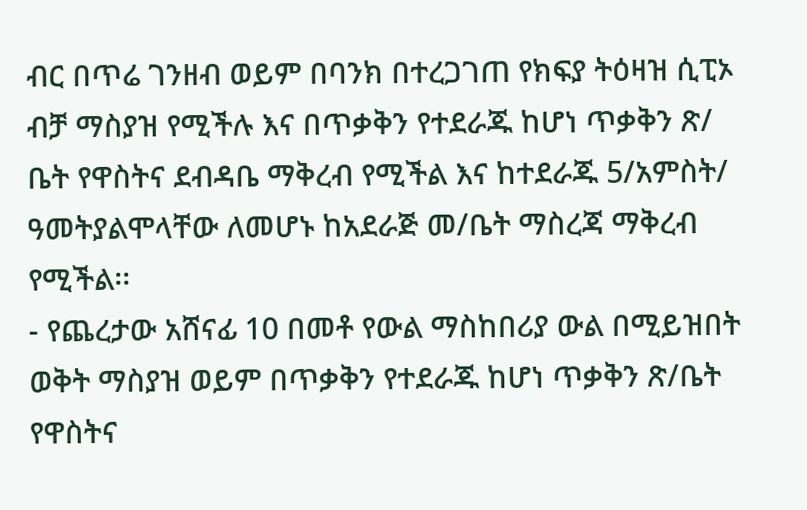ብር በጥሬ ገንዘብ ወይም በባንክ በተረጋገጠ የክፍያ ትዕዛዝ ሲፒኦ ብቻ ማስያዝ የሚችሉ እና በጥቃቅን የተደራጁ ከሆነ ጥቃቅን ጽ/ ቤት የዋስትና ደብዳቤ ማቅረብ የሚችል እና ከተደራጁ 5/አምስት/ ዓመትያልሞላቸው ለመሆኑ ከአደራጅ መ/ቤት ማስረጃ ማቅረብ የሚችል፡፡
- የጨረታው አሸናፊ 10 በመቶ የውል ማስከበሪያ ውል በሚይዝበት ወቅት ማስያዝ ወይም በጥቃቅን የተደራጁ ከሆነ ጥቃቅን ጽ/ቤት የዋስትና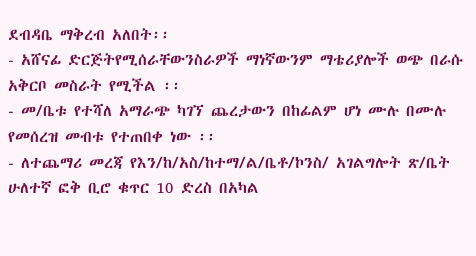ደብዳቤ ማቅረብ አለበት፡፡
- አሸናፊ ድርጅትየሚሰራቸውንስራዎች ማነኛውንም ማቴሪያሎች ወጭ በራሱ አቅርቦ መስራት የሚችል ፡፡
- መ/ቤቱ የተሻለ አማራጭ ካገኘ ጨረታውን በከፊልም ሆነ ሙሉ በሙሉ የመሰረዝ መብቱ የተጠበቀ ነው ፡፡
- ለተጨማሪ መረጃ የእን/ከ/አስ/ከተማ/ል/ቤቶ/ኮንስ/ አገልግሎት ጽ/ቤት ሁለተኛ ፎቅ ቢሮ ቁጥር 10 ድረስ በአካል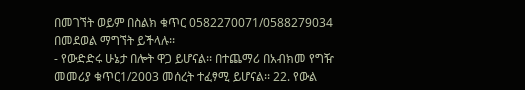በመገኘት ወይም በስልክ ቁጥር 0582270071/0588279034 በመደወል ማግኘት ይችላሉ፡፡
- የውድድሩ ሁኔታ በሎት ዋጋ ይሆናል፡፡ በተጨማሪ በአብክመ የግዥ መመሪያ ቁጥር1/2003 መሰረት ተፈፃሚ ይሆናል፡፡ 22. የውል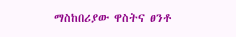ማስከበሪያው ዋስትና ፀንቶ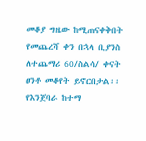መቆያ ግዜው ከሚጠናቀቅበት የመጨረሻ ቀን በኋላ ቢያንስ ለተጨማሪ 60/ስልሳ/ ቀናት ፀንቶ መቆየት ይኖርበታል፡፡
የእንጀባራ ከተማ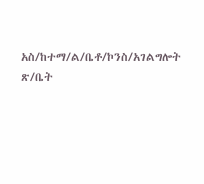አስ/ከተማ/ል/ቤቶ/ኮንስ/አገልግሎት ጽ/ቤት